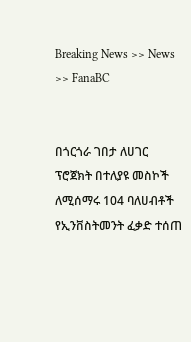Breaking News >> News >> FanaBC


በጎርጎራ ገበታ ለሀገር ፕሮጀክት በተለያዩ መስኮች ለሚሰማሩ 104 ባለሀብቶች የኢንቨስትመንት ፈቃድ ተሰጠ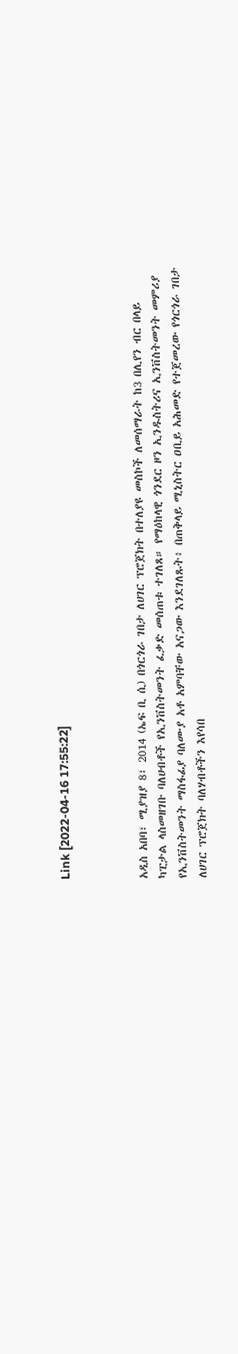Link [2022-04-16 17:55:22]



አዲስ አበባ፣ ሚያዝያ 8፣ 2014 (ኤፍ ቢ ሲ) በጎርጎራ ገበታ ለሀገር ፕሮጀክት በተለያዩ መስኮች ለመሰማራት ከ3 በሊየን ብር በላይ ካፒታል ላስመዘገቡ ባለሀብቶች የኢንቨስትመንት ፈቃድ መሰጠቱ ተገለጸ። የማዕከላዊ ጎንደር ዞን ኢንዱስትሪና ኢንቨስትመንት መምሪያ የኢንቨስትመንት ማስፋፊያ ባለሙያ አቶ አምባቸው አናጋው እንደገለጹት፥ በጠቅላይ ሚኒስትር ዐቢይ አሕመድ የተጀመረው የጎርጎራ ገበታ ለሀገር ፕሮጀክት ባለሃብቶችን እየሳበ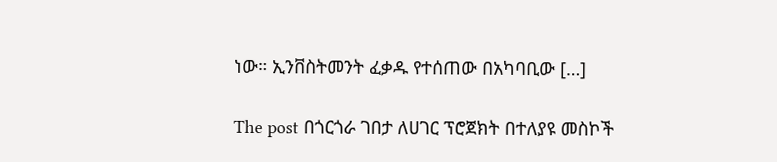ነው። ኢንቨስትመንት ፈቃዱ የተሰጠው በአካባቢው […]

The post በጎርጎራ ገበታ ለሀገር ፕሮጀክት በተለያዩ መስኮች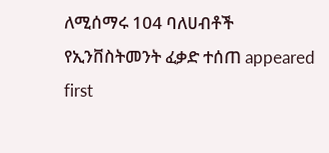ለሚሰማሩ 104 ባለሀብቶች የኢንቨስትመንት ፈቃድ ተሰጠ appeared first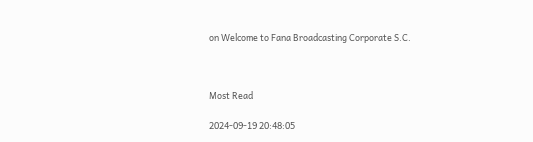on Welcome to Fana Broadcasting Corporate S.C.



Most Read

2024-09-19 20:48:05